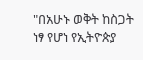"በአሁኑ ወቅት ከስጋት ነፃ የሆነ የኢትዮጵያ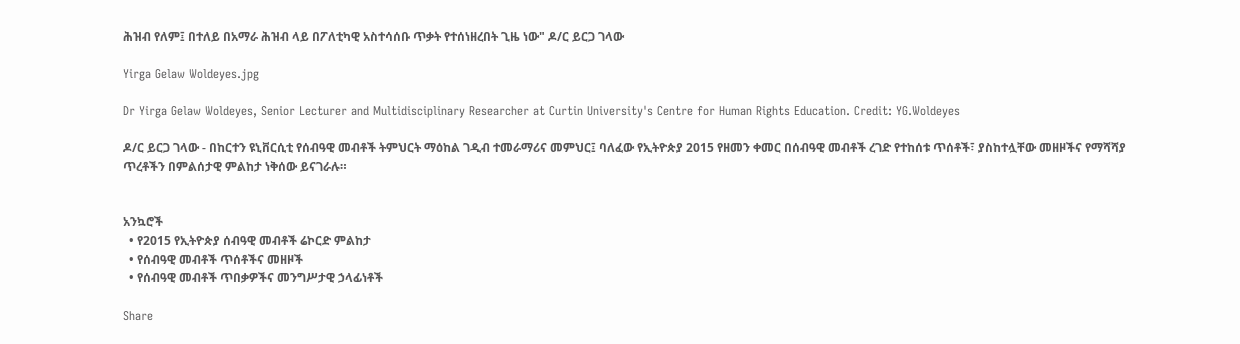ሕዝብ የለም፤ በተለይ በአማራ ሕዝብ ላይ በፖለቲካዊ አስተሳሰቡ ጥቃት የተሰነዘረበት ጊዜ ነው" ዶ/ር ይርጋ ገላው

Yirga Gelaw Woldeyes.jpg

Dr Yirga Gelaw Woldeyes, Senior Lecturer and Multidisciplinary Researcher at Curtin University's Centre for Human Rights Education. Credit: YG.Woldeyes

ዶ/ር ይርጋ ገላው - በከርተን ዩኒቨርሲቲ የሰብዓዊ መብቶች ትምህርት ማዕከል ገዲብ ተመራማሪና መምህር፤ ባለፈው የኢትዮጵያ 2015 የዘመን ቀመር በሰብዓዊ መብቶች ረገድ የተከሰቱ ጥሰቶች፣ ያስከተሏቸው መዘዞችና የማሻሻያ ጥረቶችን በምልሰታዊ ምልከታ ነቅሰው ይናገራሉ።


አንኳሮች
  • የ2015 የኢትዮጵያ ሰብዓዊ መብቶች ሬኮርድ ምልከታ
  • የሰብዓዊ መብቶች ጥሰቶችና መዘዞች
  • የሰብዓዊ መብቶች ጥበቃዎችና መንግሥታዊ ኃላፊነቶች

Share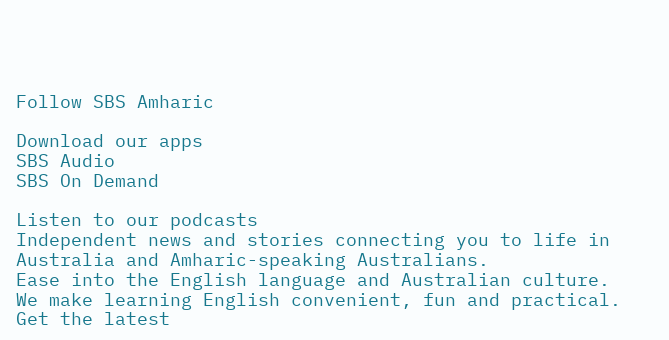Follow SBS Amharic

Download our apps
SBS Audio
SBS On Demand

Listen to our podcasts
Independent news and stories connecting you to life in Australia and Amharic-speaking Australians.
Ease into the English language and Australian culture. We make learning English convenient, fun and practical.
Get the latest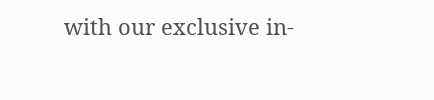with our exclusive in-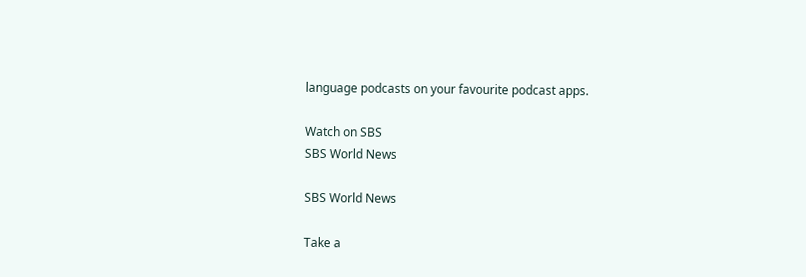language podcasts on your favourite podcast apps.

Watch on SBS
SBS World News

SBS World News

Take a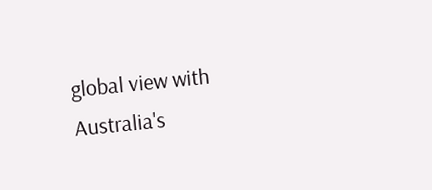global view with Australia's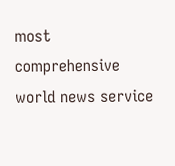most comprehensive world news service